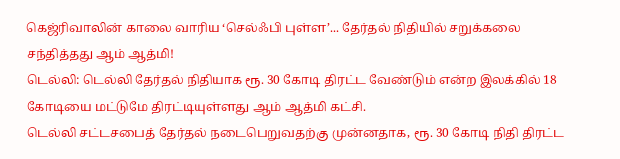கெஜ்ரிவாலின் காலை வாரிய ‘செல்ஃபி புள்ள’... தேர்தல் நிதியில் சறுக்கலை சந்தித்தது ஆம் ஆத்மி!
டெல்லி: டெல்லி தேர்தல் நிதியாக ரூ. 30 கோடி திரட்ட வேண்டும் என்ற இலக்கில் 18 கோடியை மட்டுமே திரட்டியுள்ளது ஆம் ஆத்மி கட்சி.
டெல்லி சட்டசபைத் தேர்தல் நடைபெறுவதற்கு முன்னதாக, ரூ. 30 கோடி நிதி திரட்ட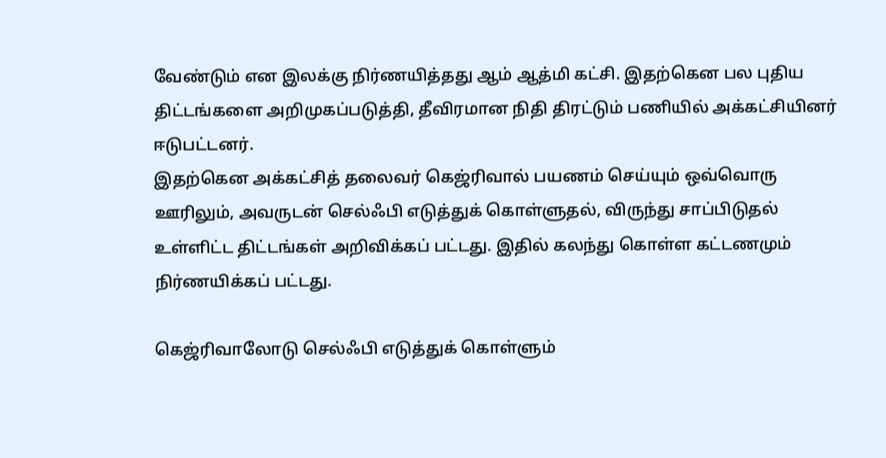வேண்டும் என இலக்கு நிர்ணயித்தது ஆம் ஆத்மி கட்சி. இதற்கென பல புதிய திட்டங்களை அறிமுகப்படுத்தி, தீவிரமான நிதி திரட்டும் பணியில் அக்கட்சியினர் ஈடுபட்டனர்.
இதற்கென அக்கட்சித் தலைவர் கெஜ்ரிவால் பயணம் செய்யும் ஒவ்வொரு ஊரிலும், அவருடன் செல்ஃபி எடுத்துக் கொள்ளுதல், விருந்து சாப்பிடுதல் உள்ளிட்ட திட்டங்கள் அறிவிக்கப் பட்டது. இதில் கலந்து கொள்ள கட்டணமும் நிர்ணயிக்கப் பட்டது.

கெஜ்ரிவாலோடு செல்ஃபி எடுத்துக் கொள்ளும்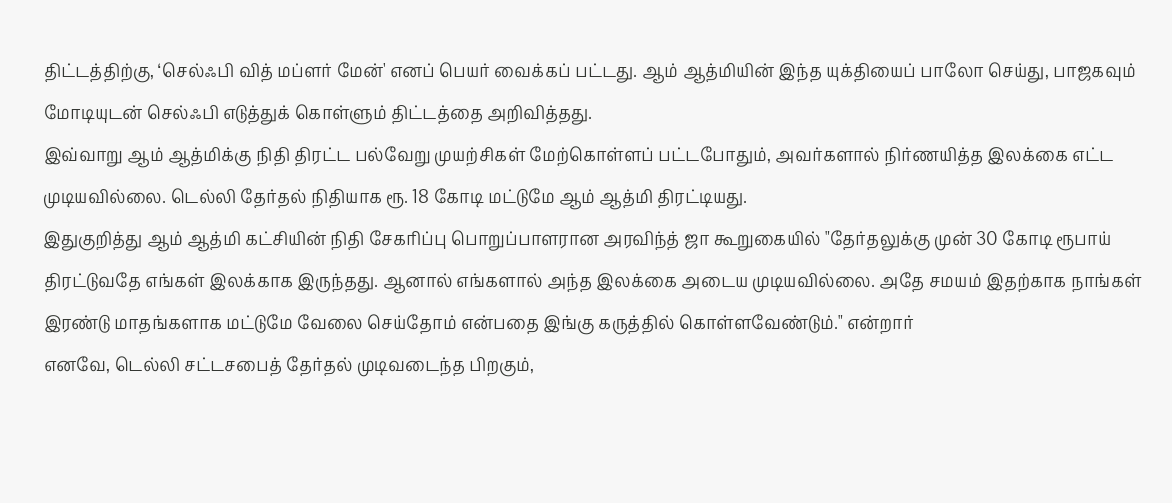திட்டத்திற்கு, ‘செல்ஃபி வித் மப்ளர் மேன்' எனப் பெயர் வைக்கப் பட்டது. ஆம் ஆத்மியின் இந்த யுக்தியைப் பாலோ செய்து, பாஜகவும் மோடியுடன் செல்ஃபி எடுத்துக் கொள்ளும் திட்டத்தை அறிவித்தது.
இவ்வாறு ஆம் ஆத்மிக்கு நிதி திரட்ட பல்வேறு முயற்சிகள் மேற்கொள்ளப் பட்டபோதும், அவர்களால் நிர்ணயித்த இலக்கை எட்ட முடியவில்லை. டெல்லி தேர்தல் நிதியாக ரூ. 18 கோடி மட்டுமே ஆம் ஆத்மி திரட்டியது.
இதுகுறித்து ஆம் ஆத்மி கட்சியின் நிதி சேகரிப்பு பொறுப்பாளரான அரவிந்த் ஜா கூறுகையில் "தேர்தலுக்கு முன் 30 கோடி ரூபாய் திரட்டுவதே எங்கள் இலக்காக இருந்தது. ஆனால் எங்களால் அந்த இலக்கை அடைய முடியவில்லை. அதே சமயம் இதற்காக நாங்கள் இரண்டு மாதங்களாக மட்டுமே வேலை செய்தோம் என்பதை இங்கு கருத்தில் கொள்ளவேண்டும்." என்றார்
எனவே, டெல்லி சட்டசபைத் தேர்தல் முடிவடைந்த பிறகும்,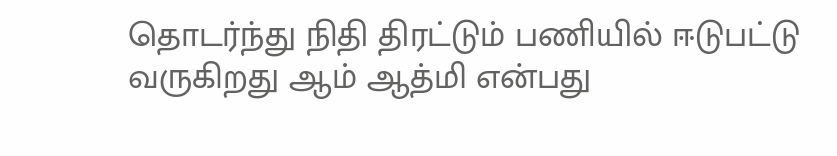தொடர்ந்து நிதி திரட்டும் பணியில் ஈடுபட்டு வருகிறது ஆம் ஆத்மி என்பது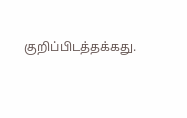குறிப்பிடத்தக்கது.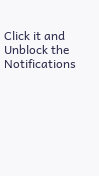Click it and Unblock the Notifications